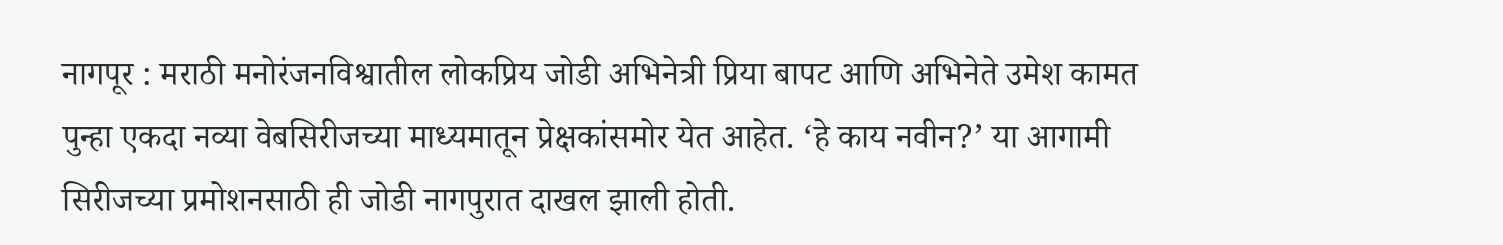नागपूर : मराठी मनोरंजनविश्वातील लोकप्रिय जोडी अभिनेत्री प्रिया बापट आणि अभिनेते उमेश कामत पुन्हा एकदा नव्या वेबसिरीजच्या माध्यमातून प्रेक्षकांसमोर येत आहेत. ‘हे काय नवीन?’ या आगामी सिरीजच्या प्रमोशनसाठी ही जोडी नागपुरात दाखल झाली होती.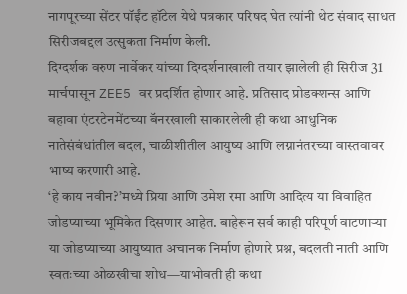नागपूरच्या सेंटर पॉईंट हॉटेल येथे पत्रकार परिषद घेत त्यांनी थेट संवाद साधत सिरीजबद्दल उत्सुकता निर्माण केली.
दिग्दर्शक वरुण नार्वेकर यांच्या दिग्दर्शनाखाली तयार झालेली ही सिरीज 31 मार्चपासून ZEE5 वर प्रदर्शित होणार आहे. प्रतिसाद प्रोडक्शन्स आणि बहावा एंटरटेनमेंटच्या बॅनरखाली साकारलेली ही कथा आधुनिक नातेसंबंधांतील बदल, चाळीशीतील आयुष्य आणि लग्नानंतरच्या वास्तवावर भाष्य करणारी आहे.
‘हे काय नवीन?’मध्ये प्रिया आणि उमेश रमा आणि आदित्य या विवाहित जोडप्याच्या भूमिकेत दिसणार आहेत. बाहेरून सर्व काही परिपूर्ण वाटणाऱ्या या जोडप्याच्या आयुष्यात अचानक निर्माण होणारे प्रश्न, बदलती नाती आणि स्वतःच्या ओळखीचा शोध—याभोवती ही कथा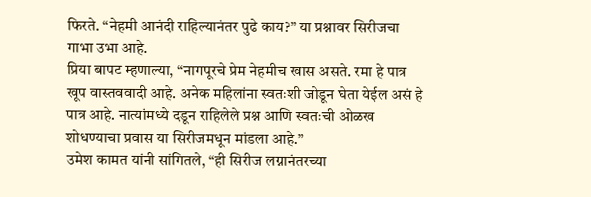फिरते. “नेहमी आनंदी राहिल्यानंतर पुढे काय?” या प्रश्नावर सिरीजचा गाभा उभा आहे.
प्रिया बापट म्हणाल्या, “नागपूरचे प्रेम नेहमीच खास असते. रमा हे पात्र खूप वास्तववादी आहे. अनेक महिलांना स्वतःशी जोडून घेता येईल असं हे पात्र आहे. नात्यांमध्ये दडून राहिलेले प्रश्न आणि स्वतःची ओळख शोधण्याचा प्रवास या सिरीजमधून मांडला आहे.”
उमेश कामत यांनी सांगितले, “ही सिरीज लग्नानंतरच्या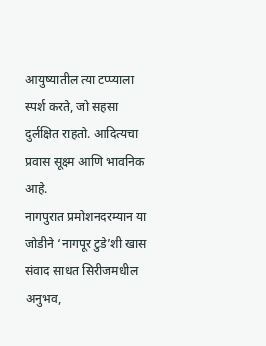आयुष्यातील त्या टप्प्याला स्पर्श करते, जो सहसा दुर्लक्षित राहतो. आदित्यचा प्रवास सूक्ष्म आणि भावनिक आहे.
नागपुरात प्रमोशनदरम्यान या जोडीने ‘नागपूर टुडे’शी खास संवाद साधत सिरीजमधील अनुभव,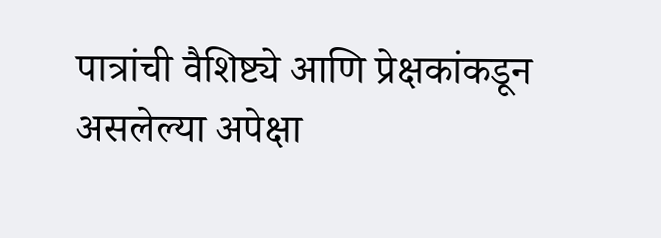पात्रांची वैशिष्ट्ये आणि प्रेक्षकांकडून असलेल्या अपेक्षा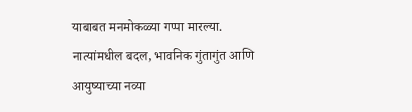याबाबत मनमोकळ्या गप्पा मारल्या.
नात्यांमधील बदल, भावनिक गुंतागुंत आणि आयुष्याच्या नव्या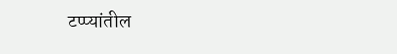टप्प्यांतील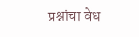प्रश्नांचा वेध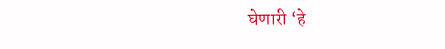घेणारी ‘हे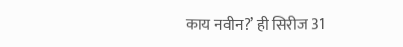काय नवीन?’ ही सिरीज 31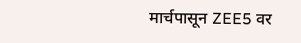मार्चपासून ZEE5 वर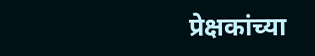प्रेक्षकांच्या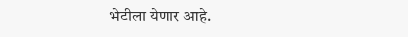भेटीला येणार आहे.